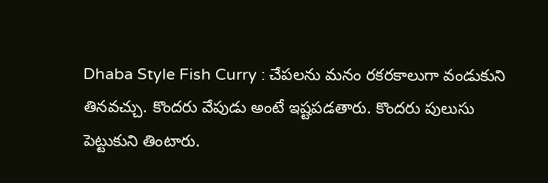Dhaba Style Fish Curry : చేపలను మనం రకరకాలుగా వండుకుని తినవచ్చు. కొందరు వేపుడు అంటే ఇష్టపడతారు. కొందరు పులుసు పెట్టుకుని తింటారు.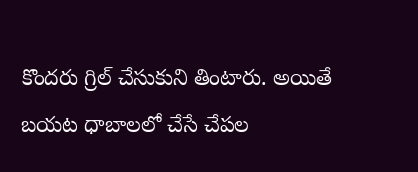కొందరు గ్రిల్ చేసుకుని తింటారు. అయితే బయట ధాబాలలో చేసే చేపల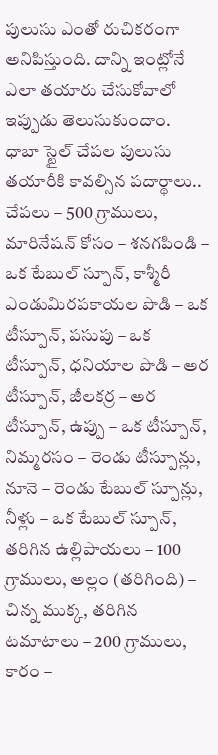పులుసు ఎంతో రుచికరంగా అనిపిస్తుంది. దాన్ని ఇంట్లోనే ఎలా తయారు చేసుకోవాలో ఇప్పుడు తెలుసుకుందాం.
ధాబా స్టైల్ చేపల పులుసు తయారీకి కావల్సిన పదార్థాలు..
చేపలు – 500 గ్రాములు, మారినేషన్ కోసం – శనగపిండి – ఒక టేబుల్ స్పూన్, కాశ్మీరీ ఎండుమిరపకాయల పొడి – ఒక టీస్పూన్, పసుపు – ఒక టీస్పూన్, ధనియాల పొడి – అర టీస్పూన్, జీలకర్ర – అర టీస్పూన్, ఉప్పు – ఒక టీస్పూన్, నిమ్మరసం – రెండు టీస్పూన్లు, నూనె – రెండు టేబుల్ స్పూన్లు, నీళ్లు – ఒక టేబుల్ స్పూన్, తరిగిన ఉల్లిపాయలు – 100 గ్రాములు, అల్లం (తరిగింది) – చిన్న ముక్క, తరిగిన టమాటాలు – 200 గ్రాములు, కారం –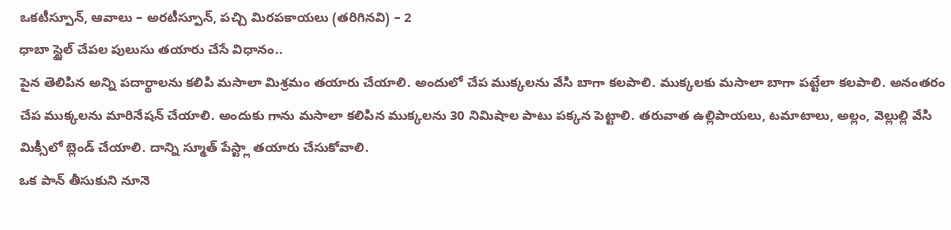ఒకటీస్పూన్, ఆవాలు – అరటీస్పూన్, పచ్చి మిరపకాయలు (తరిగినవి) – 2
ధాబా స్టైల్ చేపల పులుసు తయారు చేసే విధానం..
పైన తెలిపిన అన్ని పదార్థాలను కలిపి మసాలా మిశ్రమం తయారు చేయాలి. అందులో చేప ముక్కలను వేసి బాగా కలపాలి. ముక్కలకు మసాలా బాగా పట్టేలా కలపాలి. అనంతరం చేప ముక్కలను మారినేషన్ చేయాలి. అందుకు గాను మసాలా కలిపిన ముక్కలను 30 నిమిషాల పాటు పక్కన పెట్టాలి. తరువాత ఉల్లిపాయలు, టమాటాలు, అల్లం, వెల్లుల్లి వేసి మిక్సీలో బ్లెండ్ చేయాలి. దాన్ని స్మూత్ పేస్ట్లా తయారు చేసుకోవాలి.
ఒక పాన్ తీసుకుని నూనె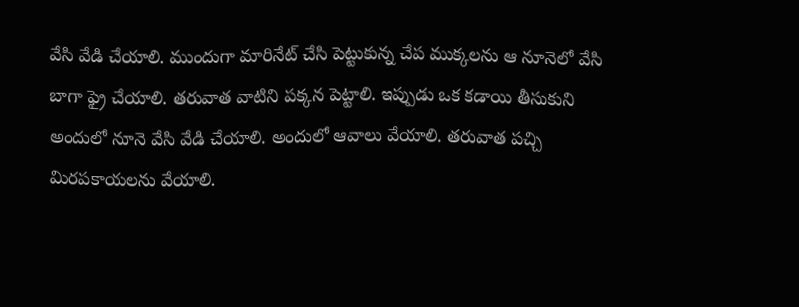వేసి వేడి చేయాలి. ముందుగా మారినేట్ చేసి పెట్టుకున్న చేప ముక్కలను ఆ నూనెలో వేసి బాగా ఫ్రై చేయాలి. తరువాత వాటిని పక్కన పెట్టాలి. ఇప్పుడు ఒక కడాయి తీసుకుని అందులో నూనె వేసి వేడి చేయాలి. అందులో ఆవాలు వేయాలి. తరువాత పచ్చి మిరపకాయలను వేయాలి.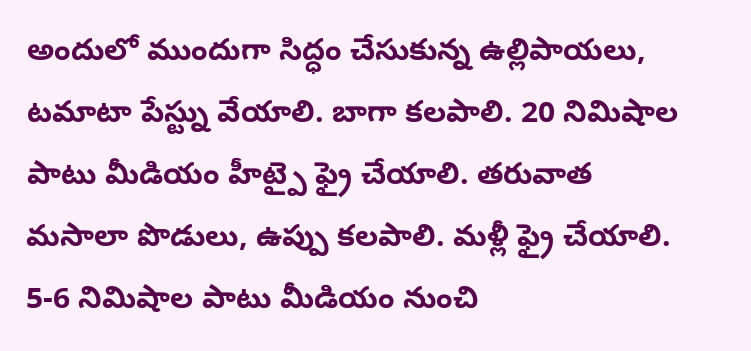అందులో ముందుగా సిద్ధం చేసుకున్న ఉల్లిపాయలు, టమాటా పేస్ట్ను వేయాలి. బాగా కలపాలి. 20 నిమిషాల పాటు మీడియం హీట్పై ఫ్రై చేయాలి. తరువాత మసాలా పొడులు, ఉప్పు కలపాలి. మళ్లీ ఫ్రై చేయాలి. 5-6 నిమిషాల పాటు మీడియం నుంచి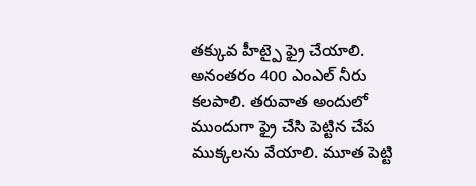తక్కువ హీట్పై ఫ్రై చేయాలి. అనంతరం 400 ఎంఎల్ నీరు కలపాలి. తరువాత అందులో ముందుగా ఫ్రై చేసి పెట్టిన చేప ముక్కలను వేయాలి. మూత పెట్టి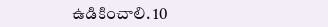ఉడికించాలి. 10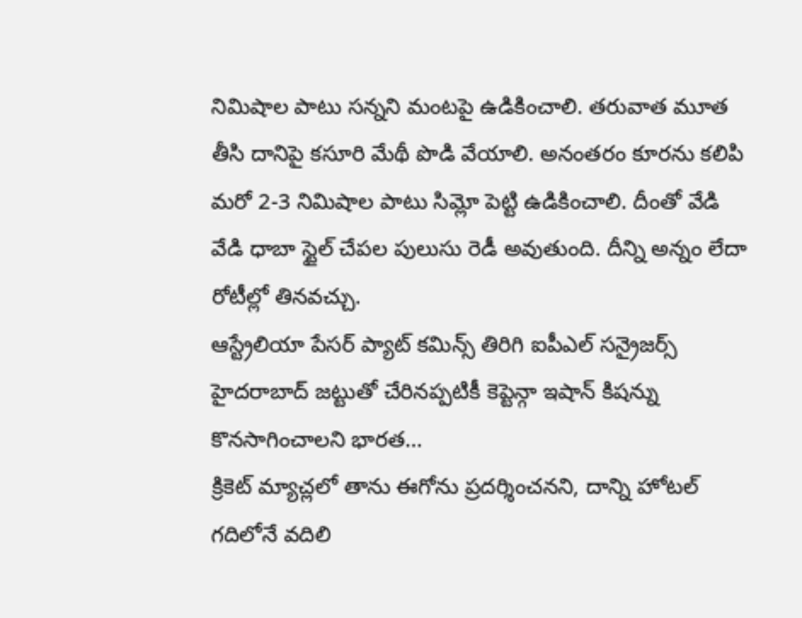నిమిషాల పాటు సన్నని మంటపై ఉడికించాలి. తరువాత మూత తీసి దానిపై కసూరి మేథీ పొడి వేయాలి. అనంతరం కూరను కలిపి మరో 2-3 నిమిషాల పాటు సిమ్లో పెట్టి ఉడికించాలి. దీంతో వేడి వేడి ధాబా స్టైల్ చేపల పులుసు రెడీ అవుతుంది. దీన్ని అన్నం లేదా రోటీల్లో తినవచ్చు.
ఆస్ట్రేలియా పేసర్ ప్యాట్ కమిన్స్ తిరిగి ఐపీఎల్ సన్రైజర్స్ హైదరాబాద్ జట్టుతో చేరినప్పటికీ కెప్టెన్గా ఇషాన్ కిషన్ను కొనసాగించాలని భారత…
క్రికెట్ మ్యాచ్లలో తాను ఈగోను ప్రదర్శించనని, దాన్ని హోటల్ గదిలోనే వదిలి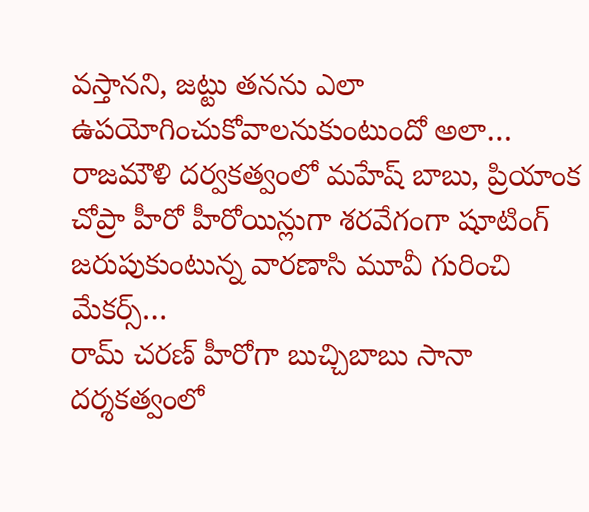వస్తానని, జట్టు తనను ఎలా ఉపయోగించుకోవాలనుకుంటుందో అలా…
రాజమౌళి దర్వకత్వంలో మహేష్ బాబు, ప్రియాంక చోప్రా హీరో హీరోయిన్లుగా శరవేగంగా షూటింగ్ జరుపుకుంటున్న వారణాసి మూవీ గురించి మేకర్స్…
రామ్ చరణ్ హీరోగా బుచ్చిబాబు సానా దర్శకత్వంలో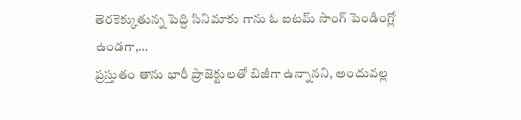తెరకెక్కుతున్న పెద్ది సినిమాకు గాను ఓ ఐటమ్ సాంగ్ పెండింగ్లో ఉండగా,…
ప్రస్తుతం తాను భారీ ప్రాజెక్టులతో బిజీగా ఉన్నానని, అందువల్ల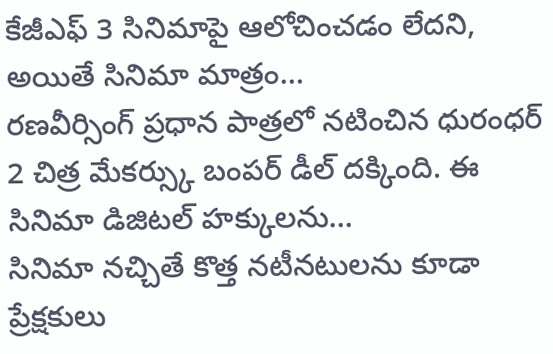కేజీఎఫ్ 3 సినిమాపై ఆలోచించడం లేదని, అయితే సినిమా మాత్రం…
రణవీర్సింగ్ ప్రధాన పాత్రలో నటించిన ధురంధర్ 2 చిత్ర మేకర్స్కు బంపర్ డీల్ దక్కింది. ఈ సినిమా డిజిటల్ హక్కులను…
సినిమా నచ్చితే కొత్త నటీనటులను కూడా ప్రేక్షకులు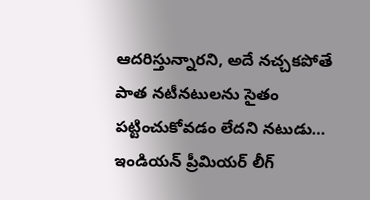ఆదరిస్తున్నారని, అదే నచ్చకపోతే పాత నటీనటులను సైతం పట్టించుకోవడం లేదని నటుడు…
ఇండియన్ ప్రీమియర్ లీగ్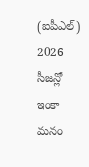(ఐపీఎల్) 2026 సీజన్లో ఇంకా మనం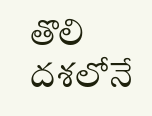తొలి దశలోనే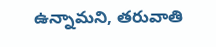ఉన్నామని, తరువాతి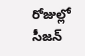రోజుల్లో సీజన్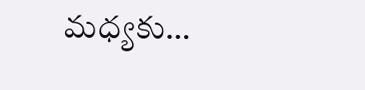మధ్యకు…